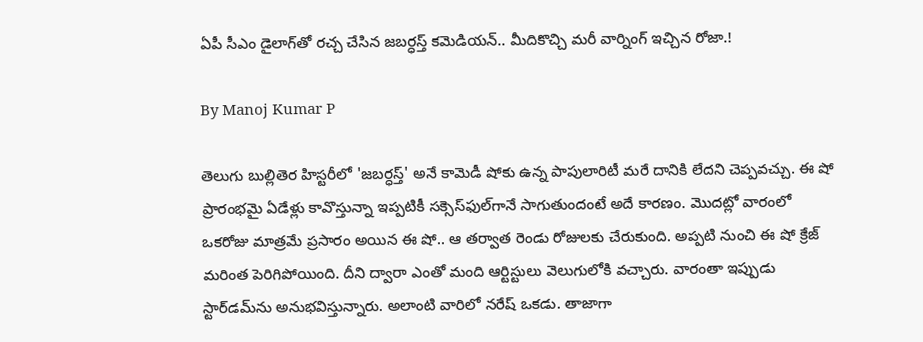ఏపీ సీఎం డైలాగ్‌తో రచ్చ చేసిన జబర్ధస్త్ కమెడియన్.. మీదికొచ్చి మరీ వార్నింగ్ ఇచ్చిన రోజా.!

By Manoj Kumar P

తెలుగు బుల్లితెర హిస్టరీలో 'జబర్ధస్త్' అనే కామెడీ షోకు ఉన్న పాపులారిటీ మరే దానికి లేదని చెప్పవచ్చు. ఈ షో ప్రారంభమై ఏడేళ్లు కావొస్తున్నా ఇప్పటికీ సక్సెస్‌ఫుల్‌గానే సాగుతుందంటే అదే కారణం. మొదట్లో వారంలో ఒకరోజు మాత్రమే ప్రసారం అయిన ఈ షో.. ఆ తర్వాత రెండు రోజులకు చేరుకుంది. అప్పటి నుంచి ఈ షో క్రేజ్ మరింత పెరిగిపోయింది. దీని ద్వారా ఎంతో మంది ఆర్టిస్టులు వెలుగులోకి వచ్చారు. వారంతా ఇప్పుడు స్టార్‌డమ్‌ను అనుభవిస్తున్నారు. అలాంటి వారిలో నరేష్ ఒకడు. తాజాగా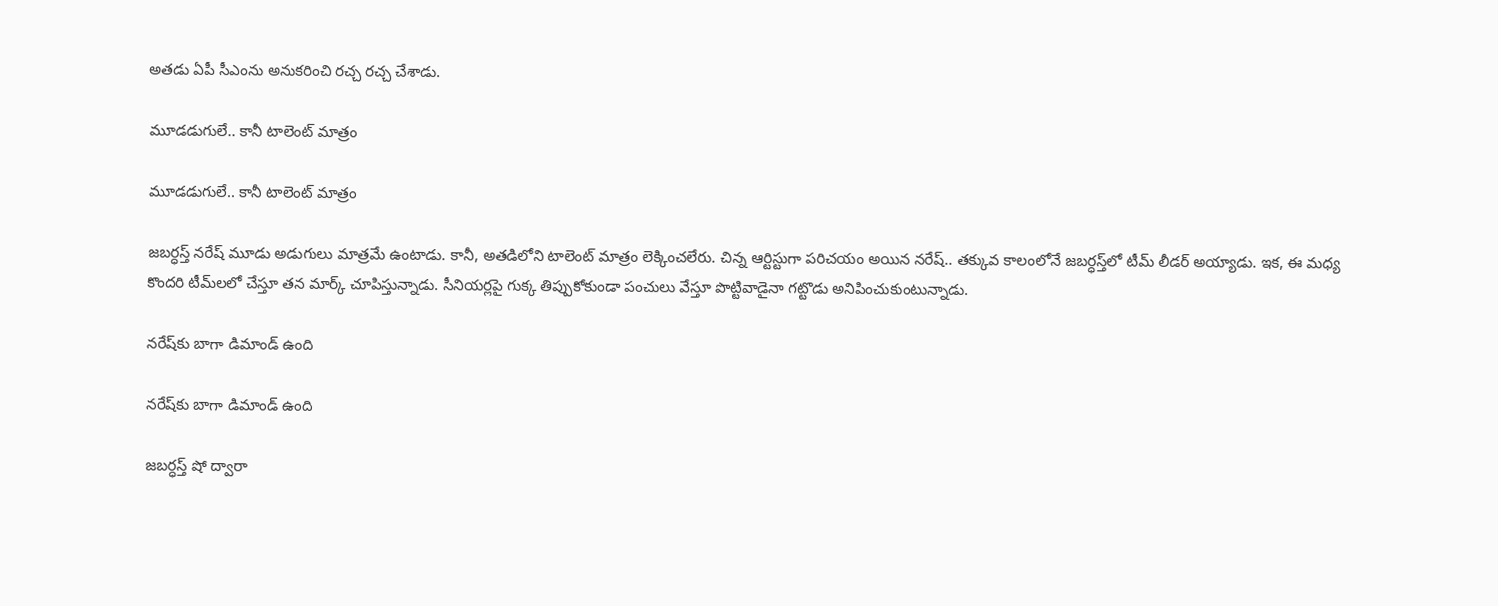అతడు ఏపీ సీఎంను అనుకరించి రచ్చ రచ్చ చేశాడు.

మూడడుగులే.. కానీ టాలెంట్ మాత్రం

మూడడుగులే.. కానీ టాలెంట్ మాత్రం

జబర్ధస్త్ నరేష్‌ మూడు అడుగులు మాత్రమే ఉంటాడు. కానీ, అతడిలోని టాలెంట్ మాత్రం లెక్కించలేరు. చిన్న ఆర్టిస్టుగా పరిచయం అయిన నరేష్.. తక్కువ కాలంలోనే జబర్ధస్త్‌లో టీమ్ లీడర్ అయ్యాడు. ఇక, ఈ మధ్య కొందరి టీమ్‌లలో చేస్తూ తన మార్క్ చూపిస్తున్నాడు. సీనియర్లపై గుక్క తిప్పుకోకుండా పంచులు వేస్తూ పొట్టివాడైనా గట్టొడు అనిపించుకుంటున్నాడు.

నరేష్‌కు బాగా డిమాండ్ ఉంది

నరేష్‌కు బాగా డిమాండ్ ఉంది

జబర్ధస్త్ షో ద్వారా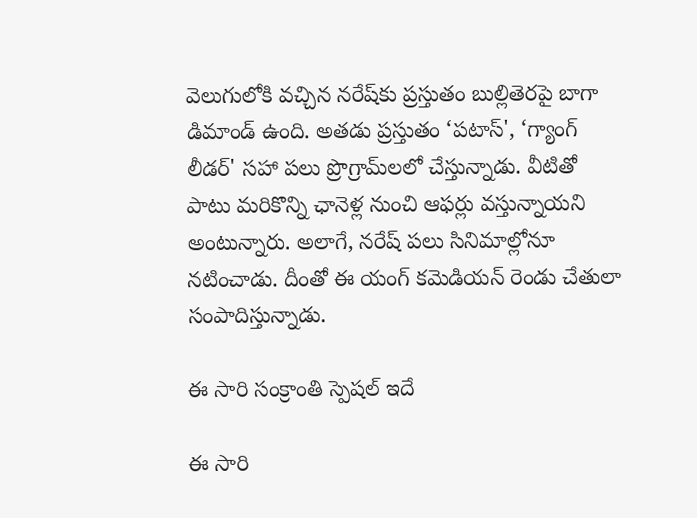వెలుగులోకి వచ్చిన నరేష్‌కు ప్రస్తుతం బుల్లితెరపై బాగా డిమాండ్ ఉంది. అతడు ప్రస్తుతం ‘పటాస్', ‘గ్యాంగ్ లీడర్' సహా పలు ప్రొగ్రామ్‌లలో చేస్తున్నాడు. వీటితో పాటు మరికొన్ని ఛానెళ్ల నుంచి ఆఫర్లు వస్తున్నాయని అంటున్నారు. అలాగే, నరేష్ పలు సినిమాల్లోనూ నటించాడు. దీంతో ఈ యంగ్ కమెడియన్ రెండు చేతులా సంపాదిస్తున్నాడు.

ఈ సారి సంక్రాంతి స్పెషల్ ఇదే

ఈ సారి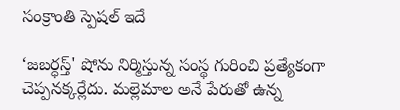సంక్రాంతి స్పెషల్ ఇదే

‘జబర్ధస్త్' షోను నిర్మిస్తున్న సంస్థ గురించి ప్రత్యేకంగా చెప్పనక్కర్లేదు. మల్లెమాల అనే పేరుతో ఉన్న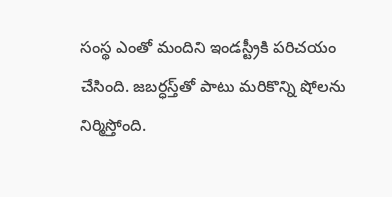సంస్థ ఎంతో మందిని ఇండస్ట్రీకి పరిచయం చేసింది. జబర్ధస్త్‌తో పాటు మరికొన్ని షోలను నిర్మిస్తోంది.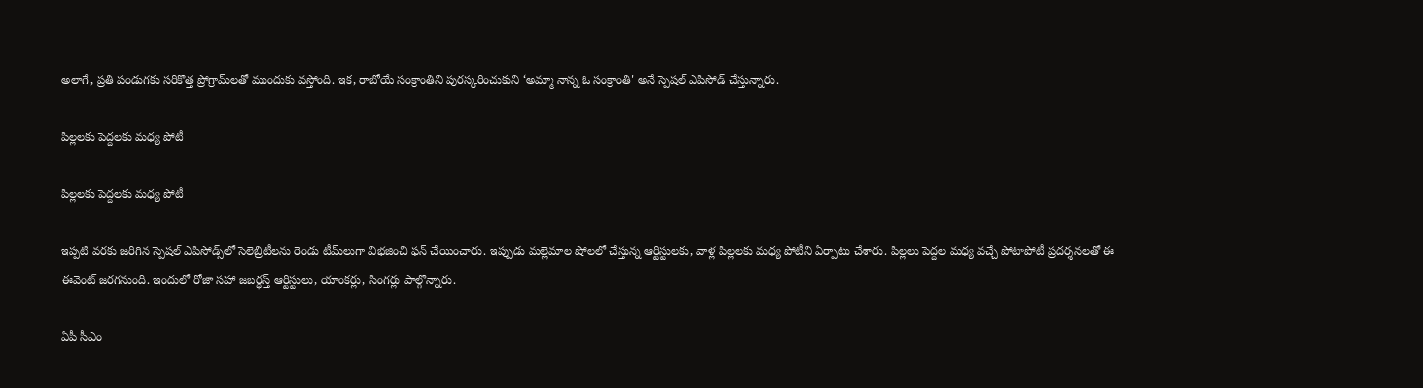అలాగే, ప్రతి పండుగకు సరికొత్త ప్రోగ్రామ్‌లతో ముందుకు వస్తోంది. ఇక, రాబోయే సంక్రాంతిని పురస్కరించుకుని ‘అమ్మా నాన్న ఓ సంక్రాంతి' అనే స్పెషల్ ఎపిసోడ్ చేస్తున్నారు.

పిల్లలకు పెద్దలకు మధ్య పోటీ

పిల్లలకు పెద్దలకు మధ్య పోటీ

ఇప్పటి వరకు జరిగిన స్పెషల్ ఎపిసోడ్స్‌లో సెలెబ్రిటీలను రెండు టీమ్‌లుగా విభజించి ఫన్ చేయించారు. ఇప్పుడు మల్లెమాల షోలలో చేస్తున్న ఆర్టిస్టులకు, వాళ్ల పిల్లలకు మధ్య పోటీని ఏర్పాటు చేశారు. పిల్లలు పెద్దల మధ్య వచ్చే పోటాపోటీ ప్రదర్శనలతో ఈ ఈవెంట్ జరగనుంది. ఇందులో రోజా సహా జబర్ధస్త్ ఆర్టిస్టులు, యాంకర్లు, సింగర్లు పాల్గొన్నారు.

ఏపీ సీఎం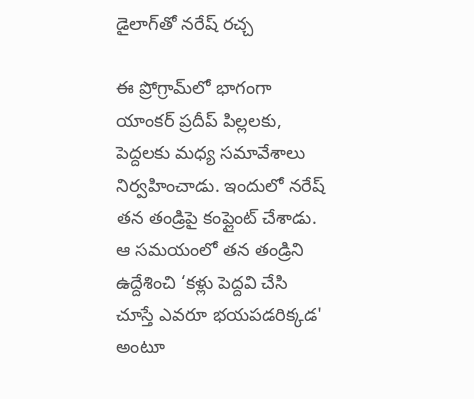డైలాగ్‌తో నరేష్ రచ్చ

ఈ ప్రోగ్రామ్‌లో భాగంగా యాంకర్ ప్రదీప్ పిల్లలకు, పెద్దలకు మధ్య సమావేశాలు నిర్వహించాడు. ఇందులో నరేష్ తన తండ్రిపై కంప్లైంట్ చేశాడు. ఆ సమయంలో తన తండ్రిని ఉద్దేశించి ‘కళ్లు పెద్దవి చేసి చూస్తే ఎవరూ భయపడరిక్కడ' అంటూ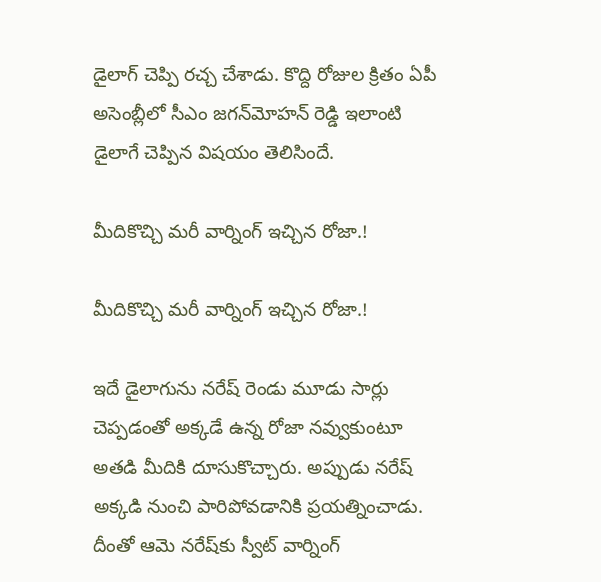డైలాగ్ చెప్పి రచ్చ చేశాడు. కొద్ది రోజుల క్రితం ఏపీ అసెంబ్లీలో సీఎం జగన్‌మోహన్ రెడ్డి ఇలాంటి డైలాగే చెప్పిన విషయం తెలిసిందే.

మీదికొచ్చి మరీ వార్నింగ్ ఇచ్చిన రోజా.!

మీదికొచ్చి మరీ వార్నింగ్ ఇచ్చిన రోజా.!

ఇదే డైలాగును నరేష్ రెండు మూడు సార్లు చెప్పడంతో అక్కడే ఉన్న రోజా నవ్వుకుంటూ అతడి మీదికి దూసుకొచ్చారు. అప్పుడు నరేష్ అక్కడి నుంచి పారిపోవడానికి ప్రయత్నించాడు. దీంతో ఆమె నరేష్‌కు స్వీట్ వార్నింగ్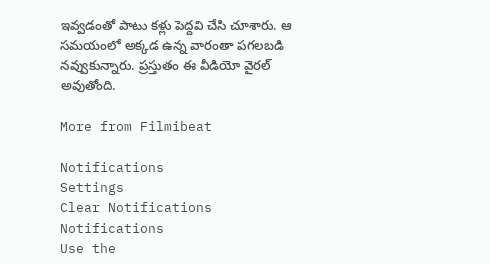ఇవ్వడంతో పాటు కళ్లు పెద్దవి చేసి చూశారు. ఆ సమయంలో అక్కడ ఉన్న వారంతా పగలబడి నవ్వుకున్నారు. ప్రస్తుతం ఈ వీడియో వైరల్ అవుతోంది.

More from Filmibeat

Notifications
Settings
Clear Notifications
Notifications
Use the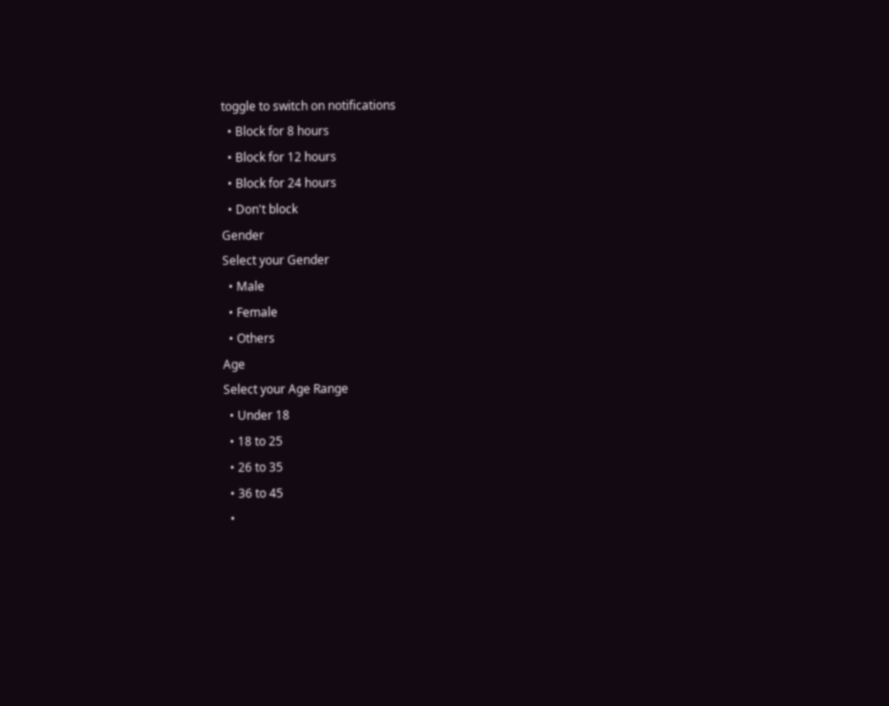toggle to switch on notifications
  • Block for 8 hours
  • Block for 12 hours
  • Block for 24 hours
  • Don't block
Gender
Select your Gender
  • Male
  • Female
  • Others
Age
Select your Age Range
  • Under 18
  • 18 to 25
  • 26 to 35
  • 36 to 45
  •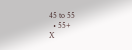45 to 55
  • 55+
X